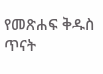የመጽሐፍ ቅዱስ ጥናት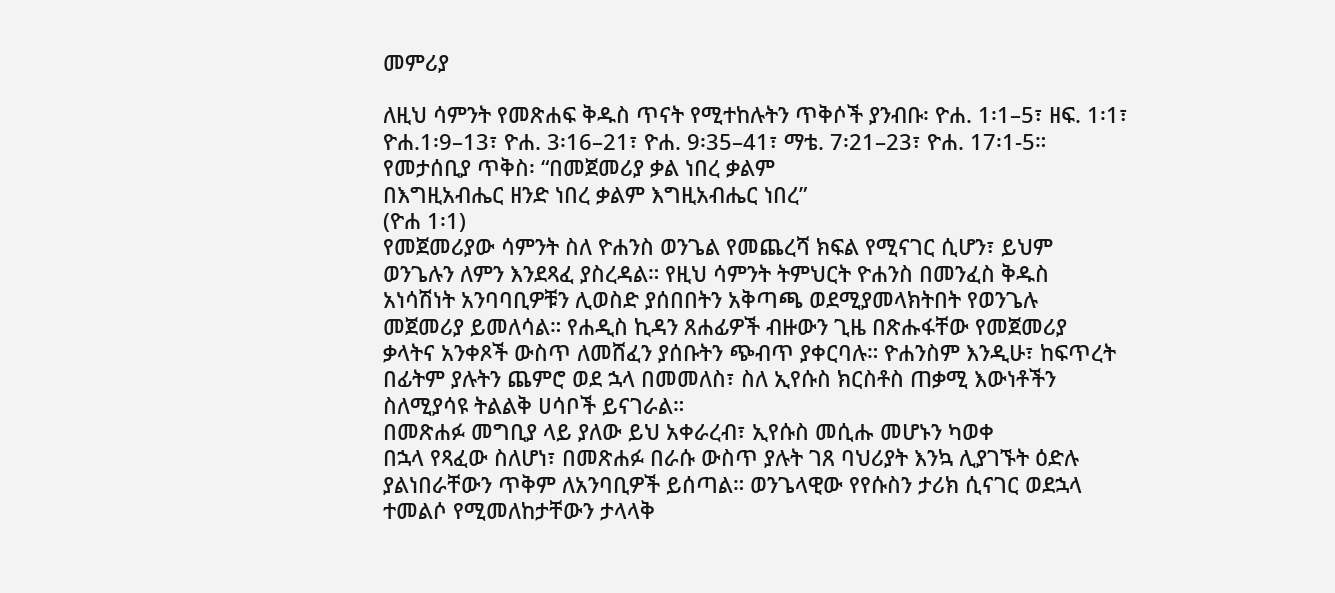መምሪያ

ለዚህ ሳምንት የመጽሐፍ ቅዱስ ጥናት የሚተከሉትን ጥቅሶች ያንብቡ፡ ዮሐ. 1፡1–5፣ ዘፍ. 1፡1፣
ዮሐ.1፡9–13፣ ዮሐ. 3፡16–21፣ ዮሐ. 9፡35–41፣ ማቴ. 7፡21–23፣ ዮሐ. 17፡1-5።
የመታሰቢያ ጥቅስ፡ “በመጀመሪያ ቃል ነበረ ቃልም
በእግዚአብሔር ዘንድ ነበረ ቃልም እግዚአብሔር ነበረ”
(ዮሐ 1፡1)
የመጀመሪያው ሳምንት ስለ ዮሐንስ ወንጌል የመጨረሻ ክፍል የሚናገር ሲሆን፣ ይህም
ወንጌሉን ለምን እንደጻፈ ያስረዳል። የዚህ ሳምንት ትምህርት ዮሐንስ በመንፈስ ቅዱስ
አነሳሽነት አንባባቢዎቹን ሊወስድ ያሰበበትን አቅጣጫ ወደሚያመላክትበት የወንጌሉ
መጀመሪያ ይመለሳል። የሐዲስ ኪዳን ጸሐፊዎች ብዙውን ጊዜ በጽሑፋቸው የመጀመሪያ
ቃላትና አንቀጾች ውስጥ ለመሸፈን ያሰቡትን ጭብጥ ያቀርባሉ። ዮሐንስም እንዲሁ፣ ከፍጥረት
በፊትም ያሉትን ጨምሮ ወደ ኋላ በመመለስ፣ ስለ ኢየሱስ ክርስቶስ ጠቃሚ እውነቶችን
ስለሚያሳዩ ትልልቅ ሀሳቦች ይናገራል።
በመጽሐፉ መግቢያ ላይ ያለው ይህ አቀራረብ፣ ኢየሱስ መሲሑ መሆኑን ካወቀ
በኋላ የጻፈው ስለሆነ፣ በመጽሐፉ በራሱ ውስጥ ያሉት ገጸ ባህሪያት እንኳ ሊያገኙት ዕድሉ
ያልነበራቸውን ጥቅም ለአንባቢዎች ይሰጣል። ወንጌላዊው የየሱስን ታሪክ ሲናገር ወደኋላ
ተመልሶ የሚመለከታቸውን ታላላቅ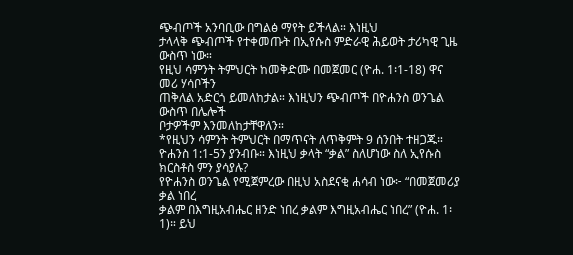ጭብጦች አንባቢው በግልፅ ማየት ይችላል። እነዚህ
ታላላቅ ጭብጦች የተቀመጡት በኢየሱስ ምድራዊ ሕይወት ታሪካዊ ጊዜ ውስጥ ነው።
የዚህ ሳምንት ትምህርት ከመቅድሙ በመጀመር (ዮሐ. 1፡1-18) ዋና መሪ ሃሳቦችን
ጠቅለል አድርጎ ይመለከታል። እነዚህን ጭብጦች በዮሐንስ ወንጌል ውስጥ በሌሎች
ቦታዎችም እንመለከታቸዋለን።
*የዚህን ሳምንት ትምህርት በማጥናት ለጥቅምት 9 ሰንበት ተዘጋጁ።
ዮሐንስ 1:1-5ን ያንብቡ። እነዚህ ቃላት “ቃል” ስለሆነው ስለ ኢየሱስ ክርስቶስ ምን ያሳያሉ?
የዮሐንስ ወንጌል የሚጀምረው በዚህ አስደናቂ ሐሳብ ነው፦ “በመጀመሪያ ቃል ነበረ
ቃልም በእግዚአብሔር ዘንድ ነበረ ቃልም እግዚአብሔር ነበረ” (ዮሐ. 1፡1)። ይህ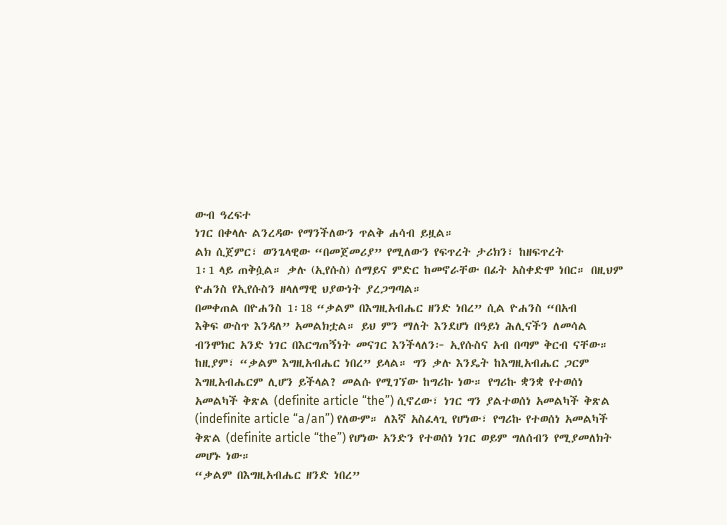ውብ ዓረፍተ
ነገር በቀላሉ ልንረዳው የማንችለውን ጥልቅ ሐሳብ ይዟል።
ልክ ሲጀምር፣ ወንጌላዊው “በመጀመሪያ” የሚለውን የፍጥረት ታሪክን፣ ከዘፍጥረት
1፡1 ላይ ጠቅሷል። ቃሉ (ኢየሱስ) ሰማይና ምድር ከመኖራቸው በፊት አስቀድሞ ነበር። በዚህም
ዮሐንስ የኢየሱስን ዘላለማዊ ህያውነት ያረጋግጣል።
በመቀጠል በዮሐንስ 1፡18 “ቃልም በእግዚአብሔር ዘንድ ነበረ” ሲል ዮሐንስ “በአብ
እቅፍ ውስጥ እንዳለ” አመልክቷል። ይህ ምን ማለት እንደሆነ በዓይነ ሕሊናችን ለመሳል
ብንሞክር አንድ ነገር በእርግጠኝነት መናገር እንችላለን፦ ኢየሱስና አብ በጣም ቅርብ ናቸው።
ከዚያም፣ “ቃልም እግዚአብሔር ነበረ” ይላል። ግን ቃሉ እንዴት ከእግዚአብሔር ጋርም
እግዚአብሔርም ሊሆን ይችላል? መልሱ የሚገኘው ከግሪኩ ነው። የግሪኩ ቋንቋ የተወሰነ
አመልካች ቅጽል (definite article “the”) ሲኖረው፣ ነገር ግን ያልተወሰነ አመልካች ቅጽል
(indefinite article “a/an”) የለውም። ለእኛ አስፈላጊ የሆነው፣ የግሪኩ የተወሰነ አመልካች
ቅጽል (definite article “the”) የሆነው አንድን የተወሰነ ነገር ወይም ግለሰብን የሚያመለክት
መሆኑ ነው።
“ቃልም በእግዚአብሔር ዘንድ ነበረ”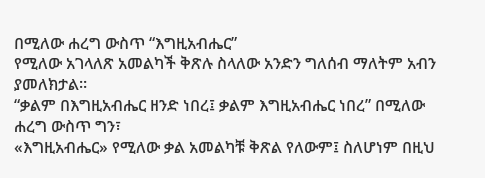በሚለው ሐረግ ውስጥ “እግዚአብሔር”
የሚለው አገላለጽ አመልካች ቅጽሉ ስላለው አንድን ግለሰብ ማለትም አብን ያመለክታል።
“ቃልም በእግዚአብሔር ዘንድ ነበረ፤ ቃልም እግዚአብሔር ነበረ” በሚለው ሐረግ ውስጥ ግን፣
«እግዚአብሔር» የሚለው ቃል አመልካቹ ቅጽል የለውም፤ ስለሆነም በዚህ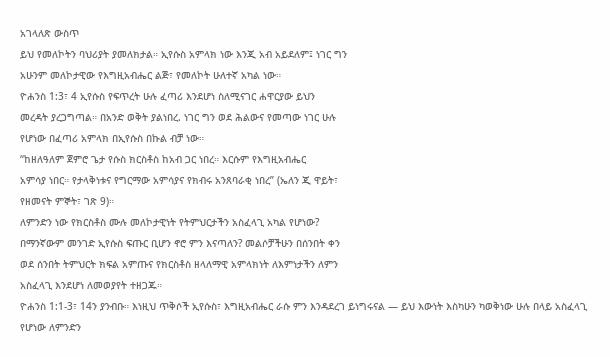አገላለጽ ውስጥ
ይህ የመለኮትን ባህሪያት ያመለክታል። ኢየሱስ አምላክ ነው እንጂ አብ አይደለም፤ ነገር ግን
አሁንም መለኮታዊው የእግዚአብሔር ልጅ፣ የመለኮት ሁለተኛ አካል ነው።
ዮሐንስ 1:3፣ 4 ኢየሱስ የፍጥረት ሁሉ ፈጣሪ እንደሆነ ስለሚናገር ሐዋርያው ይህን
መረዳት ያረጋግጣል። በአንድ ወቅት ያልነበረ. ነገር ግን ወደ ሕልውና የመጣው ነገር ሁሉ
የሆነው በፈጣሪ አምላክ በኢየሱስ በኩል ብቻ ነው።
“ከዘለዓለም ጀምሮ ጌታ የሱስ ክርስቶስ ከአብ ጋር ነበረ። እርሱም የእግዚአብሔር
አምሳያ ነበር። የታላቅነቱና የግርማው አምሳያና የክብሩ አንጸባራቂ ነበረ” (ኤለን ጂ ዋይት፣
የዘመናት ምኞት፣ ገጽ 9)።
ለምንድን ነው የክርስቶስ ሙሉ መለኮታዊነት የትምህርታችን አስፈላጊ አካል የሆነው?
በማንኛውም መንገድ ኢየሱስ ፍጡር ቢሆን ኖሮ ምን እናጣለን? መልሶቻችሁን በሰንበት ቀን
ወደ ሰንበት ትምህርት ክፍል አምጡና የክርስቶስ ዘላለማዊ አምላክነት ለእምነታችን ለምን
አስፈላጊ እንደሆነ ለመወያየት ተዘጋጁ።
ዮሐንስ 1:1-3፣ 14ን ያንብቡ። እነዚህ ጥቅሶች ኢየሱስ፣ እግዚአብሔር ራሱ ምን እንዳደረገ ይነግሩናል — ይህ እውነት እስካሁን ካወቅነው ሁሉ በላይ አስፈላጊ የሆነው ለምንድን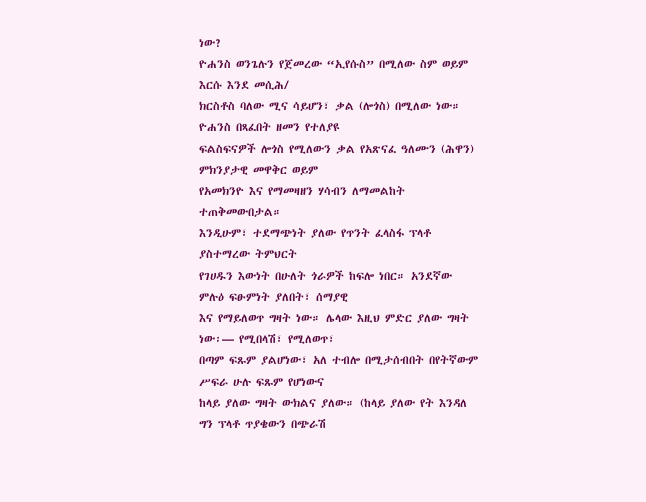ነው?
ዮሐንስ ወንጌሉን የጀመረው “ኢየሱስ” በሚለው ስም ወይም እርሱ እንደ መሲሕ/
ክርስቶስ ባለው ሚና ሳይሆን፣ ቃል (ሎጎስ) በሚለው ነው። ዮሐንስ በጻፈበት ዘመን የተለያዩ
ፍልስፍናዎች ሎጎስ የሚለውን ቃል የአጽናፈ ዓለሙን (ሕዋን) ምክንያታዊ መዋቅር ወይም
የአመክንዮ እና የማመዛዘን ሃሳብን ለማመልከት ተጠቅመውበታል።
እንዲሁም፣ ተደማጭነት ያለው የጥንት ፈላስፋ ፕላቶ ያስተማረው ትምህርት
የገሀዱን እውነት በሁለት ጎራዎች ከፍሎ ነበር። አንደኛው ምሉዕ ፍፁምነት ያለበት፣ ሰማያዊ
እና የማይለወጥ ግዛት ነው። ሌላው እዚህ ምድር ያለው ግዛት ነው፡— የሚበላሽ፣ የሚለወጥ፣
በጣም ፍጹም ያልሆነው፣ አለ ተብሎ በሚታሰብበት በየትኛውም ሥፍራ ሁሉ ፍጹም የሆነውና
ከላይ ያለው ግዛት ውክልና ያለው። (ከላይ ያለው የት እንዳለ ግን ፕላቶ ጥያቄውን በጭራሽ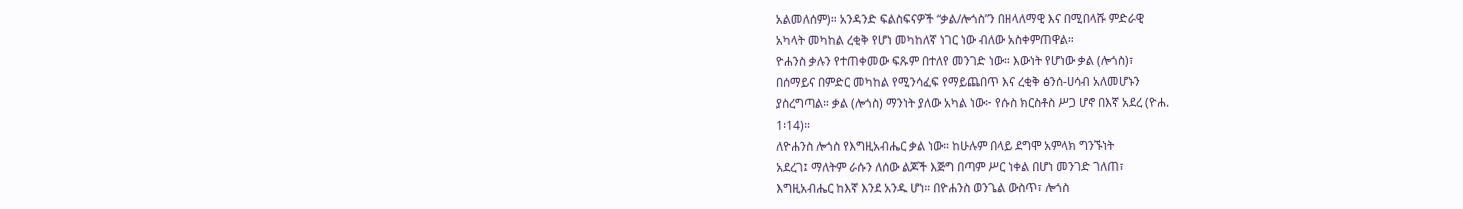አልመለሰም)። አንዳንድ ፍልስፍናዎች “ቃል/ሎጎስ”ን በዘላለማዊ እና በሚበላሹ ምድራዊ
አካላት መካከል ረቂቅ የሆነ መካከለኛ ነገር ነው ብለው አስቀምጠዋል።
ዮሐንስ ቃሉን የተጠቀመው ፍጹም በተለየ መንገድ ነው። እውነት የሆነው ቃል (ሎጎስ)፣
በሰማይና በምድር መካከል የሚንሳፈፍ የማይጨበጥ እና ረቂቅ ፅንሰ-ሀሳብ አለመሆኑን
ያስረግጣል። ቃል (ሎጎስ) ማንነት ያለው አካል ነው፦ የሱስ ክርስቶስ ሥጋ ሆኖ በእኛ አደረ (ዮሐ.
1፡14)።
ለዮሐንስ ሎጎስ የእግዚአብሔር ቃል ነው። ከሁሉም በላይ ደግሞ አምላክ ግንኙነት
አደረገ፤ ማለትም ራሱን ለሰው ልጆች እጅግ በጣም ሥር ነቀል በሆነ መንገድ ገለጠ፣
እግዚአብሔር ከእኛ እንደ አንዱ ሆነ። በዮሐንስ ወንጌል ውስጥ፣ ሎጎስ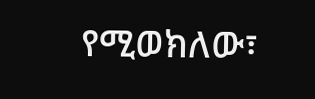የሚወክለው፣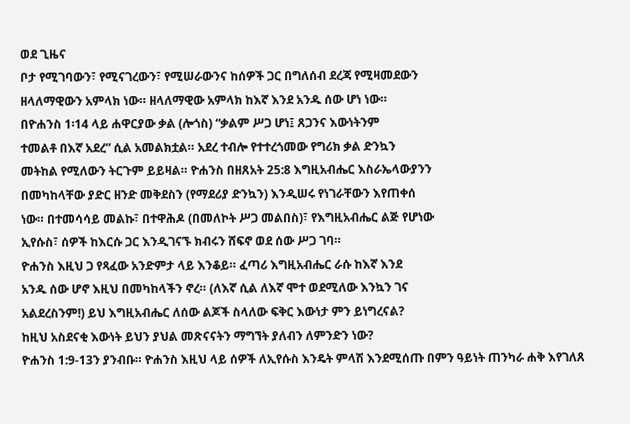ወደ ጊዜና
ቦታ የሚገባውን፣ የሚናገረውን፣ የሚሠራውንና ከሰዎች ጋር በግለሰብ ደረጃ የሚዛመደውን
ዘላለማዊውን አምላክ ነው። ዘላለማዊው አምላክ ከእኛ እንደ አንዱ ሰው ሆነ ነው።
በዮሐንስ 1፡14 ላይ ሐዋርያው ቃል (ሎጎስ) “ቃልም ሥጋ ሆነ፤ ጸጋንና እውነትንም
ተመልቶ በእኛ አደረ” ሲል አመልክቷል። አደረ ተብሎ የተተረጎመው የግሪክ ቃል ድንኳን
መትከል የሚለውን ትርጉም ይይዛል። ዮሐንስ በዘጸአት 25:8 እግዚአብሔር እስራኤላውያንን
በመካከላቸው ያድር ዘንድ መቅደስን (የማደሪያ ድንኳን) እንዲሠሩ የነገራቸውን እየጠቀሰ
ነው። በተመሳሳይ መልኩ፣ በተዋሕዶ (በመለኮት ሥጋ መልበስ)፣ የእግዚአብሔር ልጅ የሆነው
ኢየሱስ፣ ሰዎች ከእርሱ ጋር እንዲገናኙ ክብሩን ሸፍኖ ወደ ሰው ሥጋ ገባ።
ዮሐንስ እዚህ ጋ የጻፈው አንድምታ ላይ እንቆይ። ፈጣሪ እግዚአብሔር ራሱ ከእኛ እንደ
አንዱ ሰው ሆኖ እዚህ በመካከላችን ኖረ። (ለእኛ ሲል ለእኛ ሞተ ወደሚለው እንኳን ገና
አልደረስንም!) ይህ እግዚአብሔር ለሰው ልጆች ስላለው ፍቅር እውነታ ምን ይነግረናል?
ከዚህ አስደናቂ እውነት ይህን ያህል መጽናናትን ማግኘት ያለብን ለምንድን ነው?
ዮሐንስ 1:9-13ን ያንብቡ። ዮሐንስ እዚህ ላይ ሰዎች ለኢየሱስ እንዴት ምላሽ እንደሚሰጡ በምን ዓይነት ጠንካራ ሐቅ እየገለጸ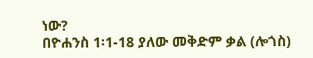ነው?
በዮሐንስ 1፡1-18 ያለው መቅድም ቃል (ሎጎስ)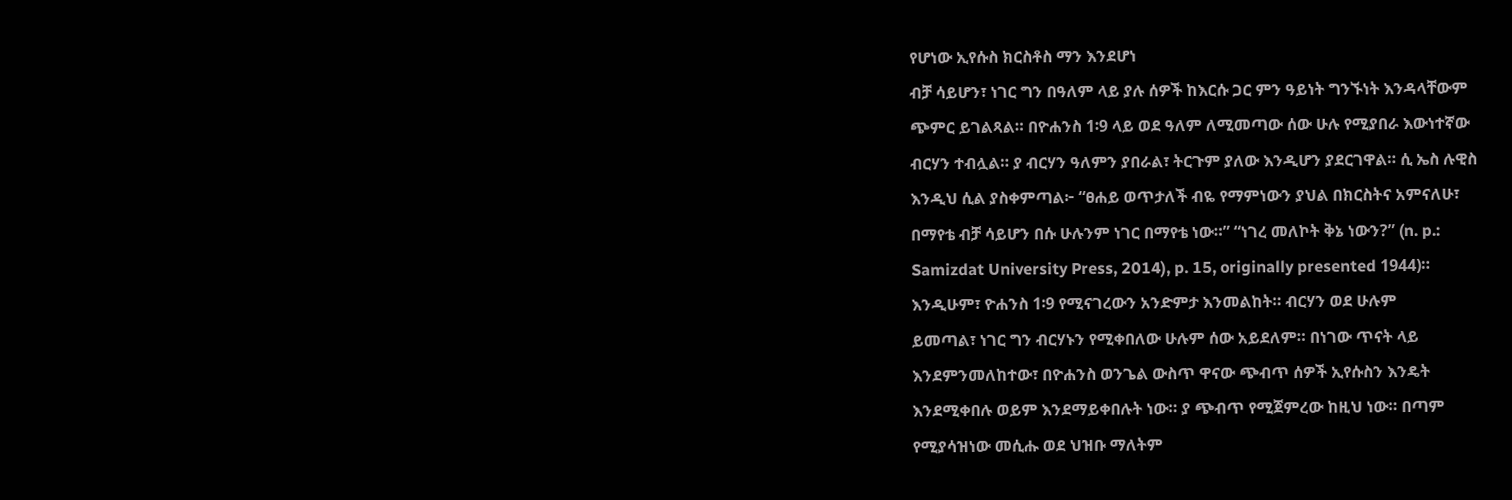የሆነው ኢየሱስ ክርስቶስ ማን እንደሆነ
ብቻ ሳይሆን፣ ነገር ግን በዓለም ላይ ያሉ ሰዎች ከእርሱ ጋር ምን ዓይነት ግንኙነት እንዳላቸውም
ጭምር ይገልጻል። በዮሐንስ 1፡9 ላይ ወደ ዓለም ለሚመጣው ሰው ሁሉ የሚያበራ እውነተኛው
ብርሃን ተብሏል። ያ ብርሃን ዓለምን ያበራል፣ ትርጉም ያለው እንዲሆን ያደርገዋል። ሲ ኤስ ሉዊስ
እንዲህ ሲል ያስቀምጣል፦ “ፀሐይ ወጥታለች ብዬ የማምነውን ያህል በክርስትና አምናለሁ፣
በማየቴ ብቻ ሳይሆን በሱ ሁሉንም ነገር በማየቴ ነው።” “ነገረ መለኮት ቅኔ ነውን?” (n. p.:
Samizdat University Press, 2014), p. 15, originally presented 1944)።
እንዲሁም፣ ዮሐንስ 1፡9 የሚናገረውን አንድምታ እንመልከት። ብርሃን ወደ ሁሉም
ይመጣል፣ ነገር ግን ብርሃኑን የሚቀበለው ሁሉም ሰው አይደለም። በነገው ጥናት ላይ
እንደምንመለከተው፣ በዮሐንስ ወንጌል ውስጥ ዋናው ጭብጥ ሰዎች ኢየሱስን እንዴት
እንደሚቀበሉ ወይም እንደማይቀበሉት ነው። ያ ጭብጥ የሚጀምረው ከዚህ ነው። በጣም
የሚያሳዝነው መሲሑ ወደ ህዝቡ ማለትም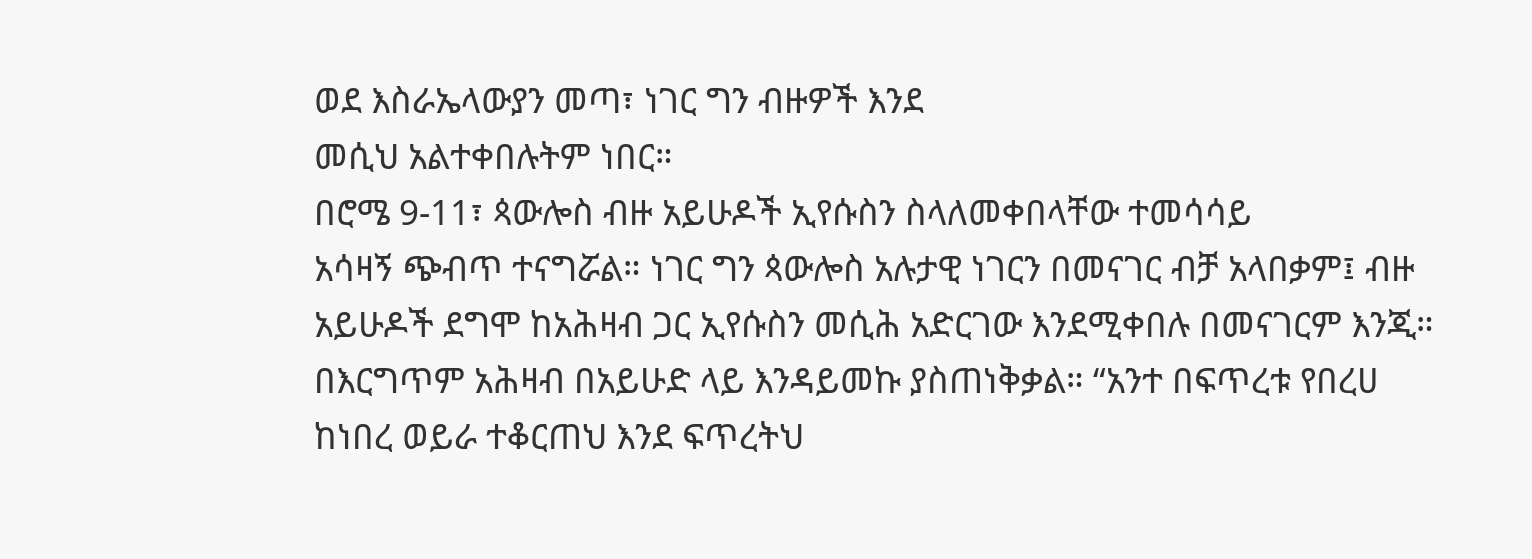ወደ እስራኤላውያን መጣ፣ ነገር ግን ብዙዎች እንደ
መሲህ አልተቀበሉትም ነበር።
በሮሜ 9-11፣ ጳውሎስ ብዙ አይሁዶች ኢየሱስን ስላለመቀበላቸው ተመሳሳይ
አሳዛኝ ጭብጥ ተናግሯል። ነገር ግን ጳውሎስ አሉታዊ ነገርን በመናገር ብቻ አላበቃም፤ ብዙ
አይሁዶች ደግሞ ከአሕዛብ ጋር ኢየሱስን መሲሕ አድርገው እንደሚቀበሉ በመናገርም እንጂ።
በእርግጥም አሕዛብ በአይሁድ ላይ እንዳይመኩ ያስጠነቅቃል። “አንተ በፍጥረቱ የበረሀ
ከነበረ ወይራ ተቆርጠህ እንደ ፍጥረትህ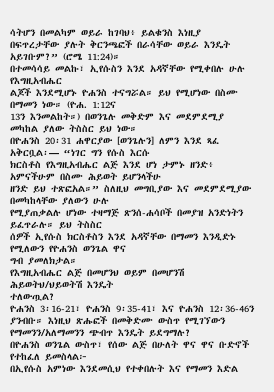ሳትሆን በመልካም ወይራ ከገባህ፥ ይልቁንስ እነዚያ
በፍጥረታቸው ያሉት ቅርንጫፎች በራሳቸው ወይራ እንዴት አይገቡም?” (ሮሜ 11:24)።
በተመሳሳይ መልኩ፣ ኢየሱስን እንደ አዳኛቸው የሚቀበሉ ሁሉ የእግዚአብሔር
ልጆች እንደሚሆኑ ዮሐንስ ተናግሯል። ይህ የሚሆነው በስሙ በማመን ነው። (ዮሐ. 1:12ና
13ን እንመልከት።) በወንጌሉ መቅድም እና መደምደሚያ መካከል ያለው ትስስር ይህ ነው።
በዮሐንስ 20፡31 ሐዋርያው [ወንጌሉን] ለምን እንደ ጻፈ አቅርቧል፡— “ነገር ግን የሱስ እርሱ
ክርስቶስ የእግዚአብሔር ልጅ እንደ ሆነ ታምኑ ዘንድ፥ አምናችሁም በስሙ ሕይወት ይሆንላችሁ
ዘንድ ይህ ተጽፎአል።” ስለዚህ መግቢያው እና መደምደሚያው በመካከላቸው ያለውን ሁሉ
የሚያጠቃልሉ ሆነው ተዛማጅ ጽንሰ-ሐሳቦች በመያዝ አንድነትን ይፈጥራሉ። ይህ ትስስር
ሰዎች ኢየሱስ ክርስቶስን እንደ አዳኛቸው በማመን እንዲድኑ የሚለውን የዮሐንስ ወንጌል ዋና
ግብ ያመለክታል።
የእግዚአብሔር ልጅ በመሆንህ ወይም በመሆንሽ ሕይወትህ/ህይወትሽ እንዴት
ተለውጧል?
ዮሐንስ 3፡16-21፣ ዮሐንስ 9፡35-41፣ እና ዮሐንስ 12፡36-46ን ያንብቡ። እነዚህ ጽሑፎች በመቅድሙ ውስጥ የሚገኘውን የማመንን/አለማመንን ጭብጥ እንዴት ይደግማሉ?
በዮሐንስ ወንጌል ውስጥ፣ የሰው ልጅ በሁለት ዋና ዋና ቡድኖች የተከፈለ ይመስላል፦
በኢየሱስ አምነው እንደመሲህ የተቀበሉት እና የማመን እድል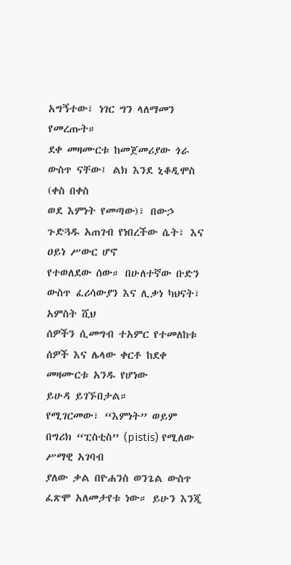አግኝተው፣ ነገር ግን ላለማመን
የመረጡት።
ደቀ መዛሙርቱ ከመጀመሪያው ጎራ ውስጥ ናቸው፤ ልክ እንደ ኒቆዲሞስ (ቀስ በቀስ
ወደ እምነት የመጣው)፣ በውኃ ጉድጓዱ አጠገብ የነበረችው ሴት፣ እና ዐይነ ሥውር ሆኖ
የተወለደው ሰው። በሁለተኛው ቡድን ውስጥ ፈሪሳውያን እና ሊቃነ ካህናት፣ አምስት ሺህ
ሰዎችን ሲመግብ ተአምር የተመለከቱ ሰዎች እና ሌላው ቀርቶ ከደቀ መዛሙርቱ አንዱ የሆነው
ይሁዳ ይገኙበታል።
የሚገርመው፣ “እምነት” ወይም በግሪክ “ፒስቲስ” (pistis) የሚለው ሥማዊ አገባብ
ያለው ቃል በዮሐንስ ወንጌል ውስጥ ፈጽሞ አለመታየቱ ነው። ይሁን እንጂ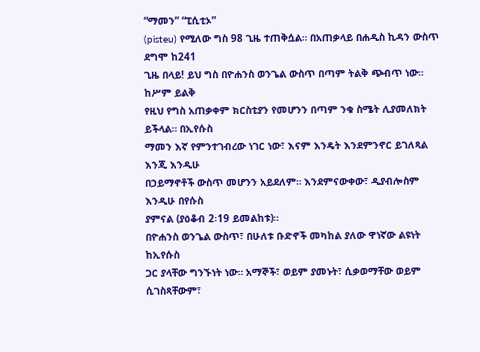“ማመን” “ፒሲቲኦ”
(pisteu) የሚለው ግስ 98 ጊዜ ተጠቅሷል። በአጠቃላይ በሐዲስ ኪዳን ውስጥ ደግሞ ከ241
ጊዜ በላይ! ይህ ግስ በዮሐንስ ወንጌል ውስጥ በጣም ትልቅ ጭብጥ ነው። ከሥም ይልቅ
የዚህ የግስ አጠቃቀም ክርስቲያን የመሆንን በጣም ንቁ ስሜት ሊያመለክት ይችላል። በኢየሱስ
ማመን እኛ የምንተገብረው ነገር ነው፣ እናም እንዴት እንደምንኖር ይገለጻል እንጂ እንዲሁ
በኃይማኖቶች ውስጥ መሆንን አይደለም። እንደምናውቀው፣ ዲያብሎስም እንዲሁ በየሱስ
ያምናል (ያዕቆብ 2፡19 ይመልከቱ)።
በዮሐንስ ወንጌል ውስጥ፣ በሁለቱ ቡድኖች መካከል ያለው ዋነኛው ልዩነት ከኢየሱስ
ጋር ያላቸው ግንኙነት ነው። አማኞች፣ ወይም ያመኑት፣ ሲቃወማቸው ወይም ሲገስጻቸውም፣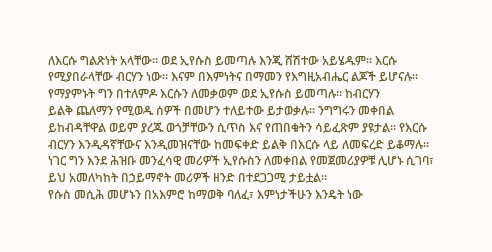ለእርሱ ግልጽነት አላቸው። ወደ ኢየሱስ ይመጣሉ እንጂ ሸሽተው አይሄዱም። እርሱ
የሚያበራላቸው ብርሃን ነው። እናም በእምነትና በማመን የእግዚአብሔር ልጆች ይሆናሉ።
የማያምኑት ግን በተለምዶ እርሱን ለመቃወም ወደ ኢየሱስ ይመጣሉ። ከብርሃን
ይልቅ ጨለማን የሚወዱ ሰዎች በመሆን ተለይተው ይታወቃሉ። ንግግሩን መቀበል
ይከብዳቸዋል ወይም ያረጁ ወጎቻቸውን ሲጥስ እና የጠበቁትን ሳይፈጽም ያዩታል። የእርሱ
ብርሃን እንዲዳኛቸውና እንዲመዝናቸው ከመፍቀድ ይልቅ በእርሱ ላይ ለመፍረድ ይቆማሉ።
ነገር ግን እንደ ሕዝቡ መንፈሳዊ መሪዎች ኢየሱስን ለመቀበል የመጀመሪያዎቹ ሊሆኑ ሲገባ፣
ይህ አመለካከት በኃይማኖት መሪዎች ዘንድ በተደጋጋሚ ታይቷል።
የሱስ መሲሕ መሆኑን በአእምሮ ከማወቅ ባለፈ፣ እምነታችሁን እንዴት ነው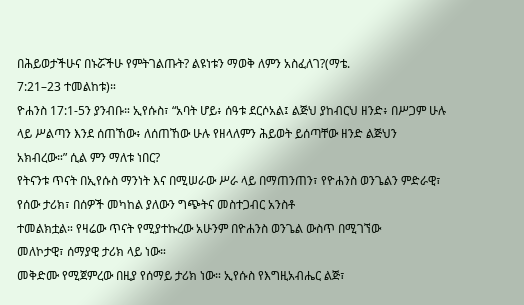በሕይወታችሁና በኑሯችሁ የምትገልጡት? ልዩነቱን ማወቅ ለምን አስፈለገ?(ማቴ.
7:21–23 ተመልከቱ)።
ዮሐንስ 17:1-5ን ያንብቡ። ኢየሱስ፣ “አባት ሆይ፥ ሰዓቱ ደርሶአል፤ ልጅህ ያከብርህ ዘንድ፥ በሥጋም ሁሉ ላይ ሥልጣን እንደ ሰጠኸው፥ ለሰጠኸው ሁሉ የዘላለምን ሕይወት ይሰጣቸው ዘንድ ልጅህን አክብረው።” ሲል ምን ማለቱ ነበር?
የትናንቱ ጥናት በኢየሱስ ማንነት እና በሚሠራው ሥራ ላይ በማጠንጠን፣ የዮሐንስ ወንጌልን ምድራዊ፣ የሰው ታሪክ፣ በሰዎች መካከል ያለውን ግጭትና መስተጋብር አንስቶ
ተመልክቷል። የዛሬው ጥናት የሚያተኩረው አሁንም በዮሐንስ ወንጌል ውስጥ በሚገኘው
መለኮታዊ፣ ሰማያዊ ታሪክ ላይ ነው።
መቅድሙ የሚጀምረው በዚያ የሰማይ ታሪክ ነው። ኢየሱስ የእግዚአብሔር ልጅ፣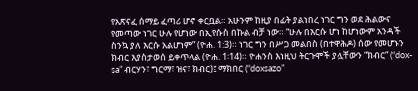የአጽናፈ ሰማይ ፈጣሪ ሆኖ ቀርቧል። አሁንም ከዚያ በፊት ያልነበረ ነገር ግን ወደ ሕልውና
የመጣው ነገር ሁሉ የሆነው በኢየሱስ በኩል ብቻ ነው። “ሁሉ በእርሱ ሆነ ከሆነውም አንዳች
ስንኳ ያለ እርሱ አልሆነም” (ዮሐ. 1:3)። ነገር ግን በሥጋ መልበስ (በተዋሕዶ) ሰው የመሆኑን
ክብር እያስታወሰ ይቀጥላል (ዮሐ. 1፡14)። ዮሐንስ እነዚህ ትርጉሞች ያሏቸውን “ክብር” (“dox-
sa” ብርሃን፣ ግርማ፣ ዝና፣ ክብር)፤ ማክበር (“doxsazo”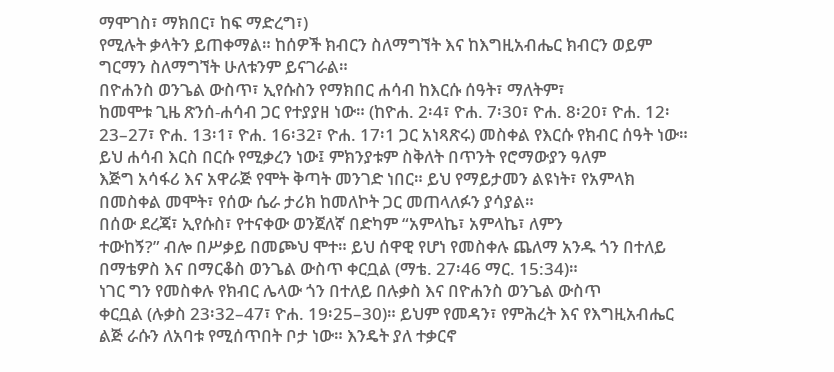ማሞገስ፣ ማክበር፣ ከፍ ማድረግ፣)
የሚሉት ቃላትን ይጠቀማል። ከሰዎች ክብርን ስለማግኘት እና ከእግዚአብሔር ክብርን ወይም
ግርማን ስለማግኘት ሁለቱንም ይናገራል።
በዮሐንስ ወንጌል ውስጥ፣ ኢየሱስን የማክበር ሐሳብ ከእርሱ ሰዓት፣ ማለትም፣
ከመሞቱ ጊዜ ጽንሰ-ሐሳብ ጋር የተያያዘ ነው። (ከዮሐ. 2፡4፣ ዮሐ. 7፡30፣ ዮሐ. 8፡20፣ ዮሐ. 12፡
23–27፣ ዮሐ. 13፡1፣ ዮሐ. 16፡32፣ ዮሐ. 17፡1 ጋር አነጻጽሩ) መስቀል የእርሱ የክብር ሰዓት ነው።
ይህ ሐሳብ እርስ በርሱ የሚቃረን ነው፤ ምክንያቱም ስቅለት በጥንት የሮማውያን ዓለም
እጅግ አሳፋሪ እና አዋራጅ የሞት ቅጣት መንገድ ነበር። ይህ የማይታመን ልዩነት፣ የአምላክ
በመስቀል መሞት፣ የሰው ሴራ ታሪክ ከመለኮት ጋር መጠላለፉን ያሳያል።
በሰው ደረጃ፣ ኢየሱስ፣ የተናቀው ወንጀለኛ በድካም “አምላኬ፣ አምላኬ፣ ለምን
ተውከኝ?” ብሎ በሥቃይ በመጮህ ሞተ። ይህ ሰዋዊ የሆነ የመስቀሉ ጨለማ አንዱ ጎን በተለይ
በማቴዎስ እና በማርቆስ ወንጌል ውስጥ ቀርቧል (ማቴ. 27፡46 ማር. 15:34)።
ነገር ግን የመስቀሉ የክብር ሌላው ጎን በተለይ በሉቃስ እና በዮሐንስ ወንጌል ውስጥ
ቀርቧል (ሉቃስ 23፡32–47፣ ዮሐ. 19፡25–30)። ይህም የመዳን፣ የምሕረት እና የእግዚአብሔር
ልጅ ራሱን ለአባቱ የሚሰጥበት ቦታ ነው። እንዴት ያለ ተቃርኖ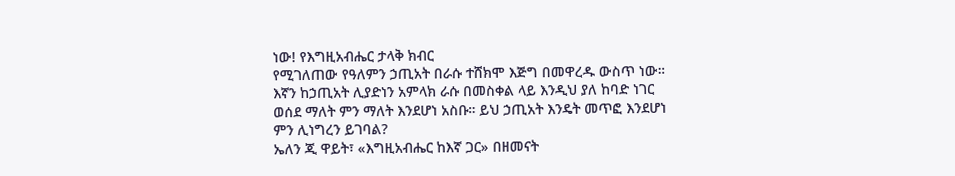ነው! የእግዚአብሔር ታላቅ ክብር
የሚገለጠው የዓለምን ኃጢአት በራሱ ተሸክሞ እጅግ በመዋረዱ ውስጥ ነው።
እኛን ከኃጢአት ሊያድነን አምላክ ራሱ በመስቀል ላይ እንዲህ ያለ ከባድ ነገር
ወሰደ ማለት ምን ማለት እንደሆነ አስቡ። ይህ ኃጢአት እንዴት መጥፎ እንደሆነ
ምን ሊነግረን ይገባል?
ኤለን ጂ ዋይት፣ «እግዚአብሔር ከእኛ ጋር» በዘመናት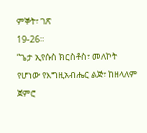ምኞት፣ ገጽ
19-26።
“ጌታ ኢየሱስ ክርስቶስ፣ መለኮት የሆነው የእግዚአብሔር ልጅ፣ ከዘላለም ጀምሮ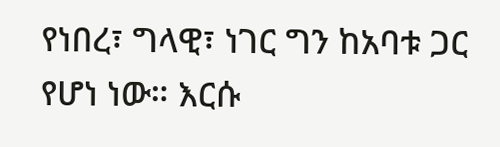የነበረ፣ ግላዊ፣ ነገር ግን ከአባቱ ጋር የሆነ ነው። እርሱ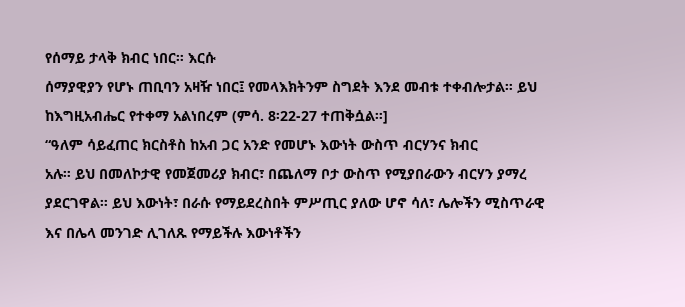የሰማይ ታላቅ ክብር ነበር። እርሱ
ሰማያዊያን የሆኑ ጠቢባን አዛዥ ነበር፤ የመላእክትንም ስግደት እንደ መብቱ ተቀብሎታል። ይህ
ከእግዚአብሔር የተቀማ አልነበረም (ምሳ. 8፡22-27 ተጠቅሷል።]
“ዓለም ሳይፈጠር ክርስቶስ ከአብ ጋር አንድ የመሆኑ እውነት ውስጥ ብርሃንና ክብር
አሉ። ይህ በመለኮታዊ የመጀመሪያ ክብር፣ በጨለማ ቦታ ውስጥ የሚያበራውን ብርሃን ያማረ
ያደርገዋል። ይህ እውነት፣ በራሱ የማይደረስበት ምሥጢር ያለው ሆኖ ሳለ፣ ሌሎችን ሚስጥራዊ
እና በሌላ መንገድ ሊገለጹ የማይችሉ እውነቶችን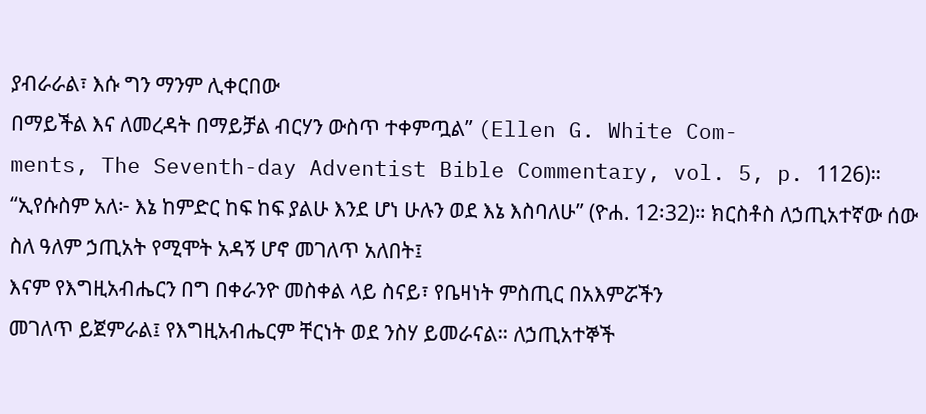ያብራራል፣ እሱ ግን ማንም ሊቀርበው
በማይችል እና ለመረዳት በማይቻል ብርሃን ውስጥ ተቀምጧል” (Ellen G. White Com-
ments, The Seventh-day Adventist Bible Commentary, vol. 5, p. 1126)።
“ኢየሱስም አለ፦ እኔ ከምድር ከፍ ከፍ ያልሁ እንደ ሆነ ሁሉን ወደ እኔ እስባለሁ” (ዮሐ. 12፡32)። ክርስቶስ ለኃጢአተኛው ሰው ስለ ዓለም ኃጢአት የሚሞት አዳኝ ሆኖ መገለጥ አለበት፤
እናም የእግዚአብሔርን በግ በቀራንዮ መስቀል ላይ ስናይ፣ የቤዛነት ምስጢር በአእምሯችን
መገለጥ ይጀምራል፤ የእግዚአብሔርም ቸርነት ወደ ንስሃ ይመራናል። ለኃጢአተኞች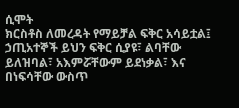ሲሞት
ክርስቶስ ለመረዳት የማይቻል ፍቅር አሳይቷል፤ ኃጢአተኞች ይህን ፍቅር ሲያዩ፣ ልባቸው
ይለዝባል፣ አእምሯቸውም ይደነቃል፣ እና በነፍሳቸው ውስጥ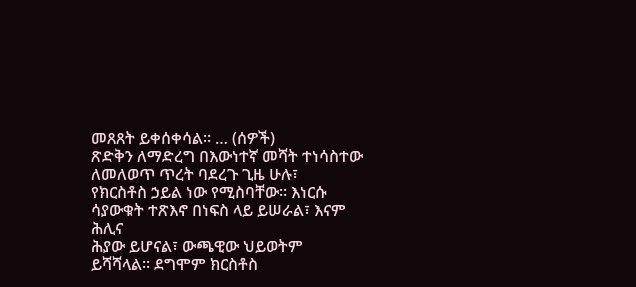መጸጸት ይቀሰቀሳል። … (ሰዎች)
ጽድቅን ለማድረግ በእውነተኛ መሻት ተነሳስተው ለመለወጥ ጥረት ባደረጉ ጊዜ ሁሉ፣
የክርስቶስ ኃይል ነው የሚስባቸው። እነርሱ ሳያውቁት ተጽእኖ በነፍስ ላይ ይሠራል፣ እናም ሕሊና
ሕያው ይሆናል፣ ውጫዊው ህይወትም ይሻሻላል። ደግሞም ክርስቶስ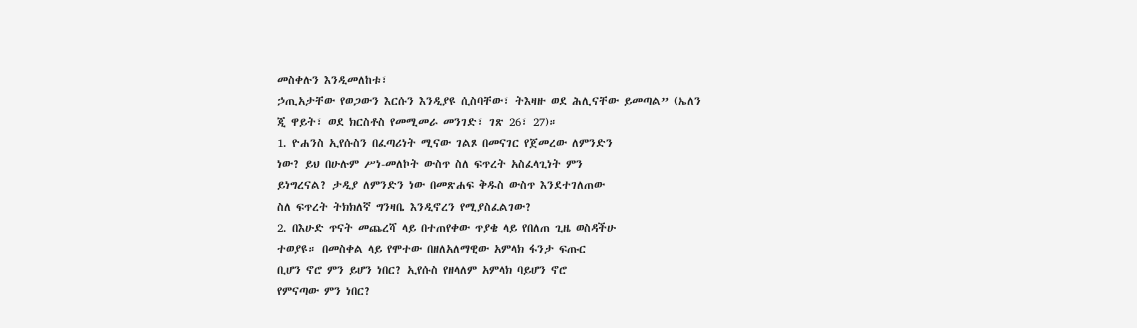መስቀሉን እንዲመለከቱ፣
ኃጢአታቸው የወጋውን እርሱን እንዲያዩ ሲስባቸው፣ ትእዛዙ ወደ ሕሊናቸው ይመጣል” (ኤለን
ጂ ዋይት፣ ወደ ክርስቶስ የመሚመራ መንገድ፣ ገጽ 26፣ 27)።
1. ዮሐንስ ኢየሱስን በፈጣሪነት ሚናው ገልጾ በመናገር የጀመረው ለምንድን
ነው? ይህ በሁሉም ሥነ-መለኮት ውስጥ ስለ ፍጥረት አስፈላጊነት ምን
ይነግረናል? ታዲያ ለምንድን ነው በመጽሐፍ ቅዱስ ውስጥ እንደተገለጠው
ስለ ፍጥረት ትክክለኛ ግንዛቤ እንዲኖረን የሚያስፈልገው?
2. በእሁድ ጥናት መጨረሻ ላይ በተጠየቀው ጥያቄ ላይ የበለጠ ጊዜ ወስዳችሁ
ተወያዩ። በመስቀል ላይ የሞተው በዘለአለማዊው አምላክ ፋንታ ፍጡር
ቢሆን ኖሮ ምን ይሆን ነበር? ኢየሱስ የዘላለም አምላክ ባይሆን ኖሮ
የምናጣው ምን ነበር?